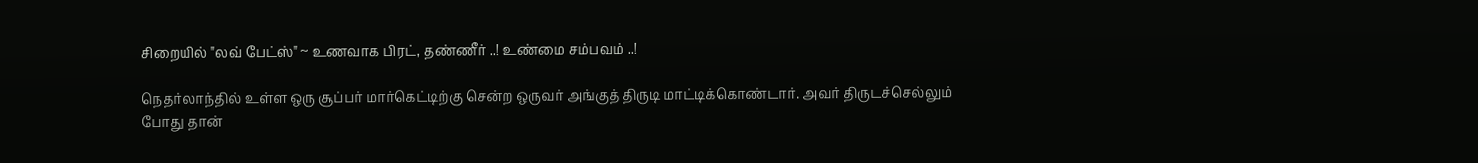சிறையில் "லவ் பேட்ஸ்" ~ உணவாக பிரட், தண்ணீர் ..! உண்மை சம்பவம் ..!

நெதர்லாந்தில் உள்ள ஒரு சூப்பர் மார்கெட்டிற்கு சென்ற ஒருவர் அங்குத் திருடி மாட்டிக்கொண்டார். அவர் திருடச்செல்லும் போது தான்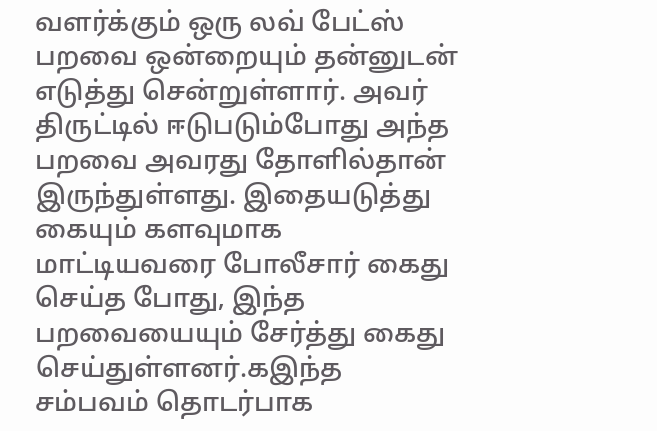வளர்க்கும் ஒரு லவ் பேட்ஸ் பறவை ஒன்றையும் தன்னுடன் எடுத்து சென்றுள்ளார். அவர் திருட்டில் ஈடுபடும்போது அந்த பறவை அவரது தோளில்தான் இருந்துள்ளது. இதையடுத்து கையும் களவுமாக மாட்டியவரை போலீசார் கைது செய்த போது, இந்த பறவையையும் சேர்த்து கைது செய்துள்ளனர்.கஇந்த சம்பவம் தொடர்பாக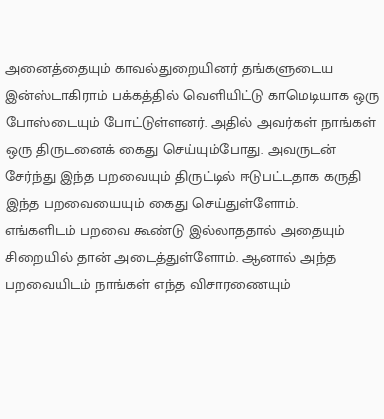அனைத்தையும் காவல்துறையினர் தங்களுடைய இன்ஸ்டாகிராம் பக்கத்தில் வெளியிட்டு காமெடியாக ஒரு போஸ்டையும் போட்டுள்ளனர். அதில் அவர்கள் நாங்கள் ஒரு திருடனைக் கைது செய்யும்போது. அவருடன் சேர்ந்து இந்த பறவையும் திருட்டில் ஈடுபட்டதாக கருதி இந்த பறவையையும் கைது செய்துள்ளோம்.
எங்களிடம் பறவை கூண்டு இல்லாததால் அதையும் சிறையில் தான் அடைத்துள்ளோம். ஆனால் அந்த பறவையிடம் நாங்கள் எந்த விசாரணையும்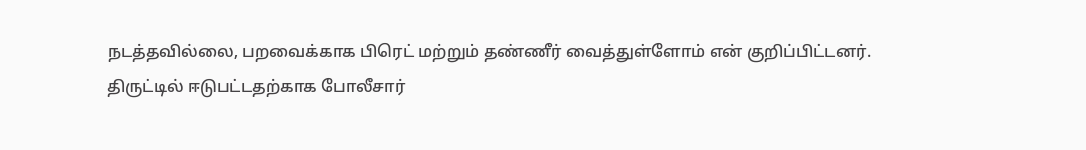நடத்தவில்லை, பறவைக்காக பிரெட் மற்றும் தண்ணீர் வைத்துள்ளோம் என் குறிப்பிட்டனர். திருட்டில் ஈடுபட்டதற்காக போலீசார்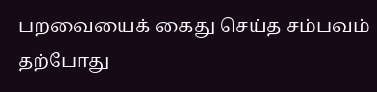பறவையைக் கைது செய்த சம்பவம் தற்போது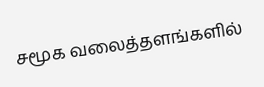சமூக வலைத்தளங்களில்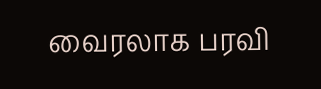வைரலாக பரவி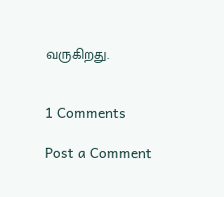வருகிறது.


1 Comments

Post a Comment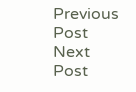Previous Post Next Post